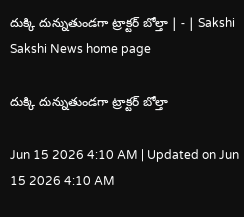దుక్కి దున్నుతుండగా ట్రాక్టర్‌ బోల్తా | - | Sakshi
Sakshi News home page

దుక్కి దున్నుతుండగా ట్రాక్టర్‌ బోల్తా

Jun 15 2026 4:10 AM | Updated on Jun 15 2026 4:10 AM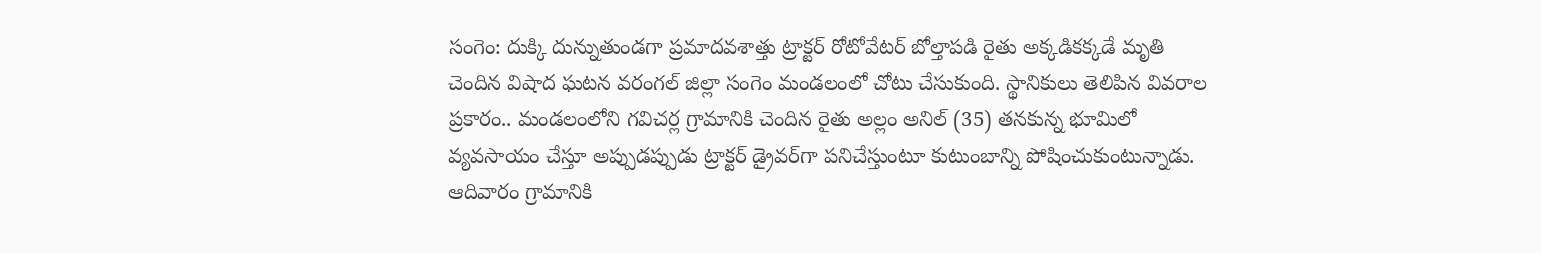సంగెం: దుక్కి దున్నుతుండగా ప్రమాదవశాత్తు ట్రాక్టర్‌ రోటోవేటర్‌ బోల్తాపడి రైతు అక్కడికక్కడే మృతి చెందిన విషాద ఘటన వరంగల్‌ జిల్లా సంగెం మండలంలో చోటు చేసుకుంది. స్థానికులు తెలిపిన వివరాల ప్రకారం.. మండలంలోని గవిచర్ల గ్రామానికి చెందిన రైతు అల్లం అనిల్‌ (35) తనకున్న భూమిలో వ్యవసాయం చేస్తూ అప్పుడప్పుడు ట్రాక్టర్‌ డ్రైవర్‌గా పనిచేస్తుంటూ కుటుంబాన్ని పోషించుకుంటున్నాడు. ఆదివారం గ్రామానికి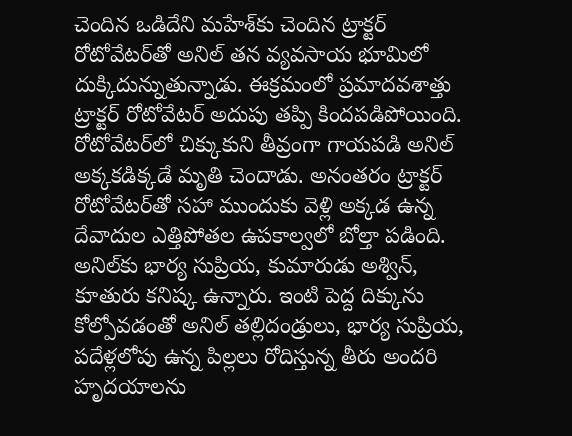చెందిన ఒడిదేని మహేశ్‌కు చెందిన ట్రాక్టర్‌ రోటోవేటర్‌తో అనిల్‌ తన వ్యవసాయ భూమిలో దుక్కిదున్నుతున్నాడు. ఈక్రమంలో ప్రమాదవశాత్తు ట్రాక్టర్‌ రోటోవేటర్‌ అదుపు తప్పి కిందపడిపోయింది. రోటోవేటర్‌లో చిక్కుకుని తీవ్రంగా గాయపడి అనిల్‌ అక్కకడిక్కడే మృతి చెందాడు. అనంతరం ట్రాక్టర్‌ రోటోవేటర్‌తో సహా ముందుకు వెళ్లి అక్కడ ఉన్న దేవాదుల ఎత్తిపోతల ఉపకాల్వలో బోల్తా పడింది. అనిల్‌కు భార్య సుప్రియ, కుమారుడు అశ్విన్‌, కూతురు కనిష్క ఉన్నారు. ఇంటి పెద్ద దిక్కును కోల్పోవడంతో అనిల్‌ తల్లిదండ్రులు, భార్య సుప్రియ, పదేళ్లలోపు ఉన్న పిల్లలు రోదిస్తున్న తీరు అందరి హృదయాలను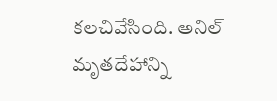కలచివేసింది. అనిల్‌ మృతదేహాన్ని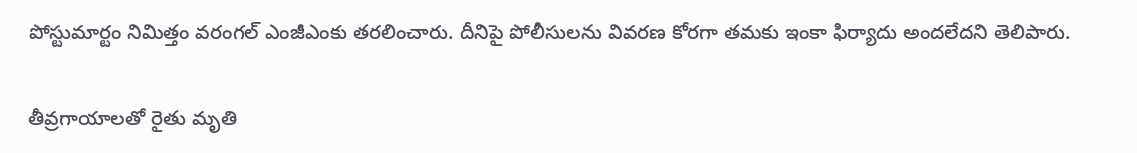పోస్టుమార్టం నిమిత్తం వరంగల్‌ ఎంజీఎంకు తరలించారు. దీనిపై పోలీసులను వివరణ కోరగా తమకు ఇంకా ఫిర్యాదు అందలేదని తెలిపారు.

తీవ్రగాయాలతో రైతు మృతి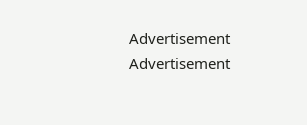Advertisement
Advertisement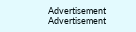Advertisement
Advertisement